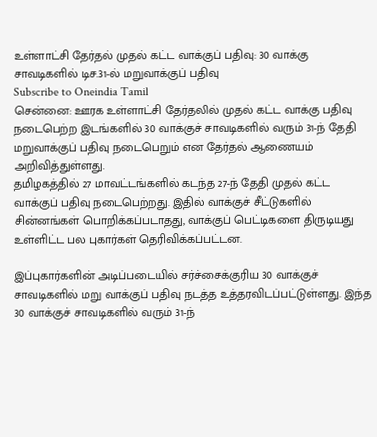உள்ளாட்சி தேர்தல் முதல் கட்ட வாக்குப் பதிவு: 30 வாக்கு சாவடிகளில் டிச.31-ல் மறுவாக்குப் பதிவு
Subscribe to Oneindia Tamil
சென்னை: ஊரக உள்ளாட்சி தேர்தலில் முதல் கட்ட வாக்கு பதிவு நடைபெற்ற இடங்களில் 30 வாக்குச் சாவடிகளில் வரும் 31-ந் தேதி மறுவாக்குப் பதிவு நடைபெறும் என தேர்தல் ஆணையம் அறிவித்துள்ளது.
தமிழகத்தில் 27 மாவட்டங்களில் கடந்த 27-ந் தேதி முதல் கட்ட வாக்குப் பதிவு நடைபெற்றது. இதில் வாக்குச் சீட்டுகளில் சின்னங்கள் பொறிக்கப்படாதது, வாக்குப் பெட்டிகளை திருடியது உள்ளிட்ட பல புகார்கள் தெரிவிக்கப்பட்டன.

இப்புகார்களின் அடிப்படையில் சர்ச்சைக்குரிய 30 வாக்குச் சாவடிகளில் மறு வாக்குப் பதிவு நடத்த உத்தரவிடப்பட்டுள்ளது. இந்த 30 வாக்குச் சாவடிகளில் வரும் 31-ந்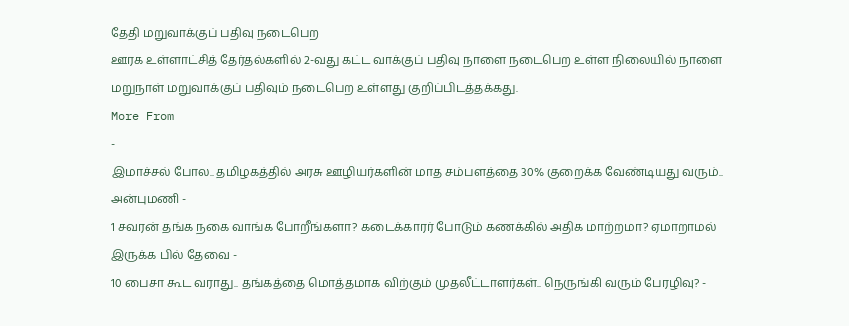தேதி மறுவாக்குப் பதிவு நடைபெற
ஊரக உள்ளாட்சித் தேர்தல்களில் 2-வது கட்ட வாக்குப் பதிவு நாளை நடைபெற உள்ள நிலையில் நாளை மறுநாள் மறுவாக்குப் பதிவும் நடைபெற உள்ளது குறிப்பிடத்தக்கது.
More From
-
இமாச்சல் போல.. தமிழகத்தில் அரசு ஊழியர்களின் மாத சம்பளத்தை 30% குறைக்க வேண்டியது வரும்.. அன்புமணி -
1 சவரன் தங்க நகை வாங்க போறீங்களா? கடைக்காரர் போடும் கணக்கில் அதிக மாற்றமா? ஏமாறாமல் இருக்க பில் தேவை -
10 பைசா கூட வராது.. தங்கத்தை மொத்தமாக விற்கும் முதலீட்டாளர்கள்.. நெருங்கி வரும் பேரழிவு? -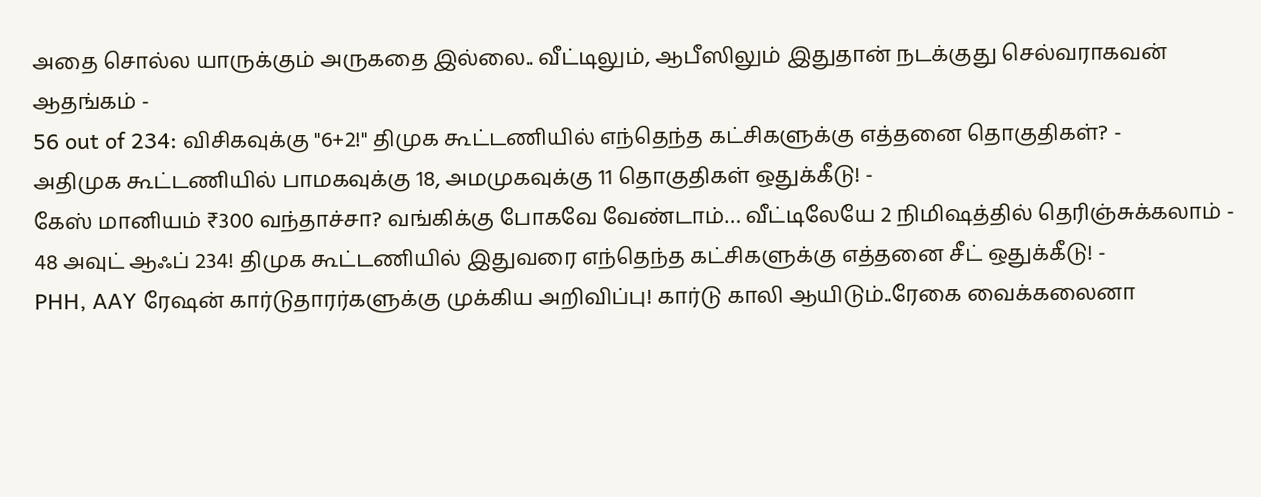அதை சொல்ல யாருக்கும் அருகதை இல்லை.. வீட்டிலும், ஆபீஸிலும் இதுதான் நடக்குது செல்வராகவன் ஆதங்கம் -
56 out of 234: விசிகவுக்கு "6+2!" திமுக கூட்டணியில் எந்தெந்த கட்சிகளுக்கு எத்தனை தொகுதிகள்? -
அதிமுக கூட்டணியில் பாமகவுக்கு 18, அமமுகவுக்கு 11 தொகுதிகள் ஒதுக்கீடு! -
கேஸ் மானியம் ₹300 வந்தாச்சா? வங்கிக்கு போகவே வேண்டாம்… வீட்டிலேயே 2 நிமிஷத்தில் தெரிஞ்சுக்கலாம் -
48 அவுட் ஆஃப் 234! திமுக கூட்டணியில் இதுவரை எந்தெந்த கட்சிகளுக்கு எத்தனை சீட் ஒதுக்கீடு! -
PHH, AAY ரேஷன் கார்டுதாரர்களுக்கு முக்கிய அறிவிப்பு! கார்டு காலி ஆயிடும்..ரேகை வைக்கலைனா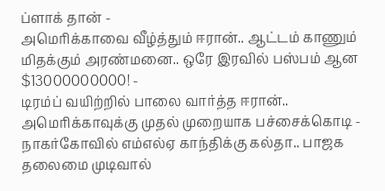ப்ளாக் தான் -
அமெரிக்காவை வீழ்த்தும் ஈரான்.. ஆட்டம் காணும் மிதக்கும் அரண்மனை.. ஒரே இரவில் பஸ்பம் ஆன $13000000000! -
டிரம்ப் வயிற்றில் பாலை வார்த்த ஈரான்.. அமெரிக்காவுக்கு முதல் முறையாக பச்சைக்கொடி -
நாகர்கோவில் எம்எல்ஏ காந்திக்கு கல்தா.. பாஜக தலைமை முடிவால்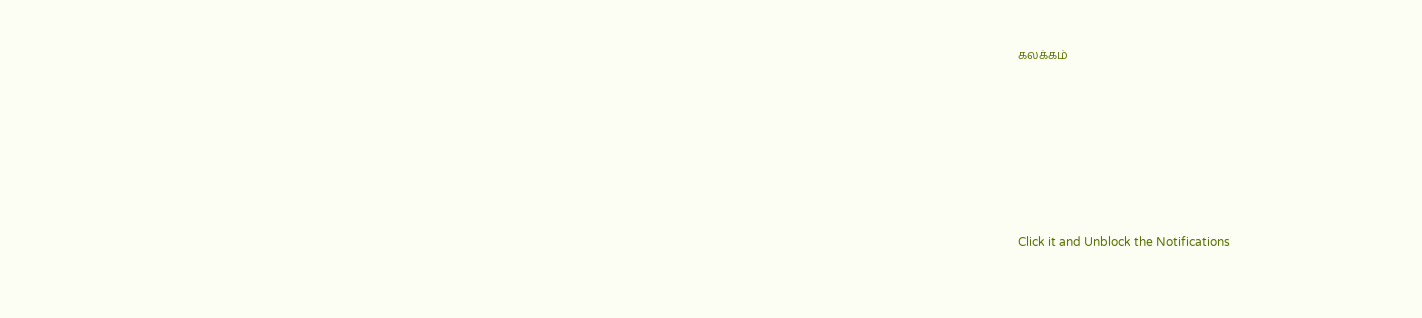கலக்கம்












Click it and Unblock the Notifications